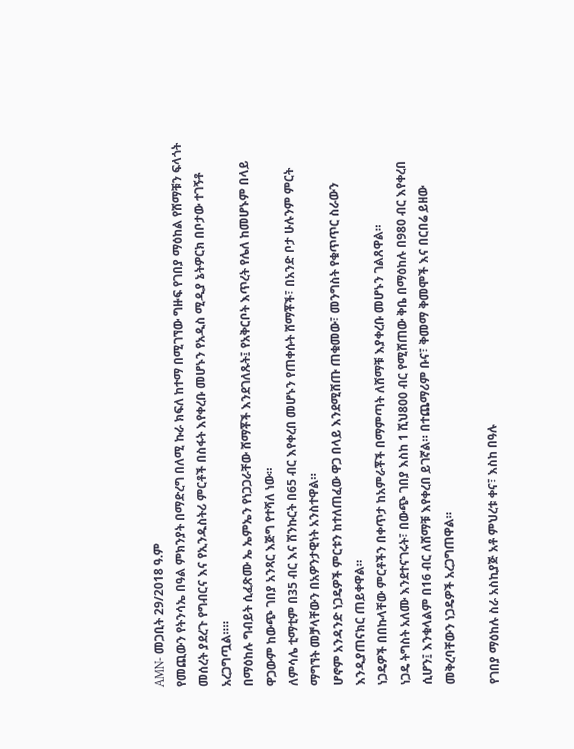AMN- መጋቢት 29/2018 ዓ.ም
የመጪውን የትንሳኤ በዓል ምክንያት በማድረግ በለሚ ኩራ ክፍለ ከተማ በሚገኘው ግዙፍ የገበያ ማዕከል የሸማቹን ፍላጎት መሰረት ያደረጉ የግብርና እና የኢንዱስትሪ ምርቶች በስፋት እየቀረቡ መሆኑን የአዲስ ሚዲያ ኔትዎርክ በቦታው ተገኝቶ አረጋግጧል።።
በማዕከሉ ግብይት ሲፈጽሙ ኤ ኤምኤን የነጋጋራቸው ሸማቾች እንደገለጹት፤ የአቅርቦት እጥረት የሌለ ከመሆኑም በላይ ዋጋውም ከውጭ ገበያ አንጻር እጅግ የተሻለ ነው።
ለምሳሌ ቲማቲም በ35 ብር እና ሽንኩርት በ65 ብር እየቀረበ መሆኑን የጠቀሱት ሸማቾች፣ በአንድ ቦታ ሁሉንም ምርት ማግኘት መቻላቸውን በአዎንታዊነት አንስተዋል።
ሆኖም አንዳንድ ነጋዴዎች ምርቱን ከተለጠፈው ዋጋ በላይ እንደሚሸጡ ጠቁመው፣ መንግስት የቁጥጥር ስራውን እንዲያጠናክር ጠይቀዋል።
ነጋዴዎች በበኩላቸው ምርቶችን በቀጥታ ከአምራቾች በማምጣት ለሸማቹ እያቀረቡ መሆኑን ገልጸዋል።
ነጋዴ ትግስት አለሙ እንደተናገሩት፣ በውጭ ገበያ እስከ 1 ሺህ800 ብር የሚሸጠው ቅቤ በማዕከሉ በ980 ብር እየቀረበ ሲሆን፤ እንቁላልም በ16 ብር ለሸማቹ እየቀረበ ይገኛል። በተጨማሪም ቡና፣ ቅመማ ቅመሞች እና በርበሬ ይዘው መቅረባቸውን ነጋዴዎች አረጋግጠዋል።

የገበያ ማዕከሉ ስራ አስኪያጅ አቶ ምህረቱ ቀና፣ እስከ በዓሉ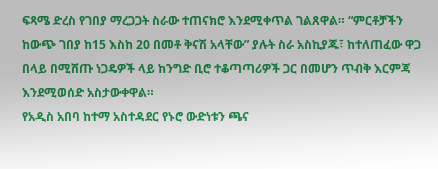ፍጻሜ ድረስ የገበያ ማረጋጋት ስራው ተጠናክሮ እንደሚቀጥል ገልጸዋል። “ምርቶቻችን ከውጭ ገበያ ከ15 እስከ 20 በመቶ ቅናሽ አላቸው” ያሉት ስራ አስኪያጁ፣ ከተለጠፈው ዋጋ በላይ በሚሸጡ ነጋዴዎች ላይ ከንግድ ቢሮ ተቆጣጣሪዎች ጋር በመሆን ጥብቅ እርምጃ እንደሚወሰድ አስታውቀዋል።
የአዲስ አበባ ከተማ አስተዳደር የኑሮ ውድነቱን ጫና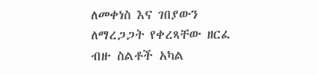ለመቀነስ እና ገበያውን ለማረጋጋት የቀረጻቸው ዘርፈ ብዙ ስልቶች አካል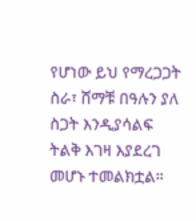የሆነው ይህ የማረጋጋት ስራ፣ ሸማቹ በዓሉን ያለ ስጋት እንዲያሳልፍ ትልቅ እገዛ እያደረገ መሆኑ ተመልክቷል።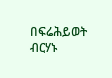በፍሬሕይወት ብርሃኑ